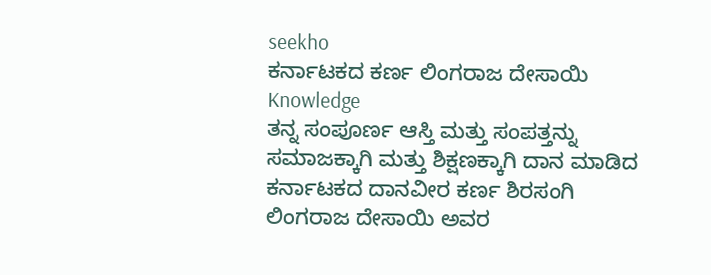seekho
ಕರ್ನಾಟಕದ ಕರ್ಣ ಲಿಂಗರಾಜ ದೇಸಾಯಿ
Knowledge
ತನ್ನ ಸಂಪೂರ್ಣ ಆಸ್ತಿ ಮತ್ತು ಸಂಪತ್ತನ್ನು ಸಮಾಜಕ್ಕಾಗಿ ಮತ್ತು ಶಿಕ್ಷಣಕ್ಕಾಗಿ ದಾನ ಮಾಡಿದ ಕರ್ನಾಟಕದ ದಾನವೀರ ಕರ್ಣ ಶಿರಸಂಗಿ ಲಿಂಗರಾಜ ದೇಸಾಯಿ ಅವರ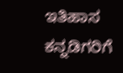ಇತಿಹಾಸ ಕನ್ನಡಿಗರಿಗೆ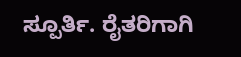ಸ್ಪೂರ್ತಿ. ರೈತರಿಗಾಗಿ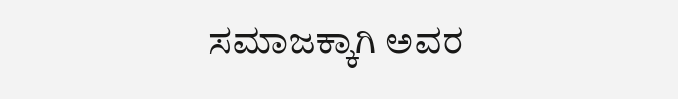ಸಮಾಜಕ್ಕಾಗಿ ಅವರ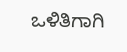ಒಳಿತಿಗಾಗಿ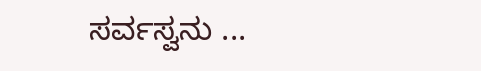ಸರ್ವಸ್ವನು ...